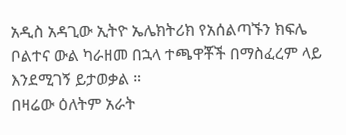አዲስ አዳጊው ኢትዮ ኤሌክትሪክ የአሰልጣኙን ክፍሌ ቦልተና ውል ካራዘመ በኋላ ተጫዋቾች በማስፈረም ላይ እንደሚገኝ ይታወቃል ።
በዛሬው ዕለትም አራት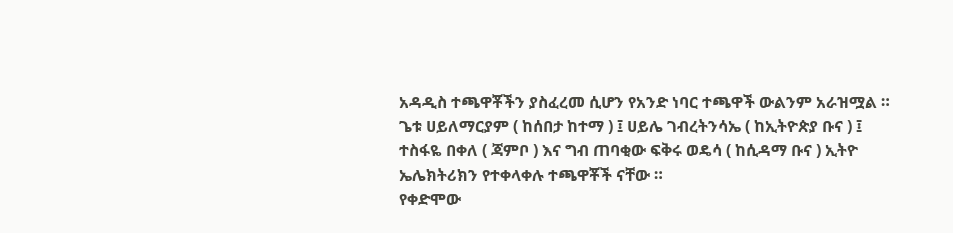አዳዲስ ተጫዋቾችን ያስፈረመ ሲሆን የአንድ ነባር ተጫዋች ውልንም አራዝሟል ።
ጌቱ ሀይለማርያም ( ከሰበታ ከተማ ) ፤ ሀይሌ ገብረትንሳኤ ( ከኢትዮጵያ ቡና ) ፤ ተስፋዬ በቀለ ( ጃምቦ ) እና ግብ ጠባቂው ፍቅሩ ወዴሳ ( ከሲዳማ ቡና ) ኢትዮ ኤሌክትሪክን የተቀላቀሉ ተጫዋቾች ናቸው ።
የቀድሞው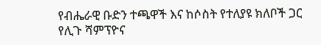የብሔራዊ ቡድን ተጫዋች እና ከሶስት የተለያዩ ክለቦች ጋር የሊጉ ሻምፕዮና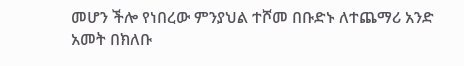መሆን ችሎ የነበረው ምንያህል ተሾመ በቡድኑ ለተጨማሪ አንድ አመት በክለቡ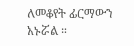ለመቆየት ፊርማውን አኑሯል ።